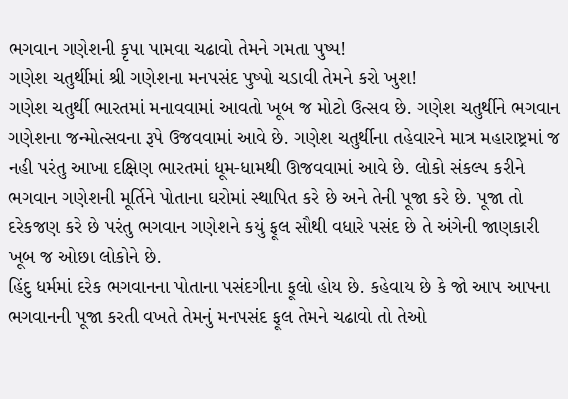ભગવાન ગણેશની કૃપા પામવા ચઢાવો તેમને ગમતા પુષ્પ!
ગણેશ ચતુર્થીમાં શ્રી ગણેશના મનપસંદ પુષ્પો ચડાવી તેમને કરો ખુશ!
ગણેશ ચતુર્થી ભારતમાં મનાવવામાં આવતો ખૂબ જ મોટો ઉત્સવ છે. ગણેશ ચતુર્થીને ભગવાન ગણેશના જન્મોત્સવના રૂપે ઉજવવામાં આવે છે. ગણેશ ચતુર્થીના તહેવારને માત્ર મહારાષ્ટ્રમાં જ નહી પરંતુ આખા દક્ષિણ ભારતમાં ધૂમ-ધામથી ઊજવવામાં આવે છે. લોકો સંકલ્પ કરીને ભગવાન ગણેશની મૂર્તિને પોતાના ઘરોમાં સ્થાપિત કરે છે અને તેની પૂજા કરે છે. પૂજા તો દરેકજણ કરે છે પરંતુ ભગવાન ગણેશને કયું ફૂલ સૌથી વધારે પસંદ છે તે અંગેની જાણકારી ખૂબ જ ઓછા લોકોને છે.
હિંદુ ધર્મમાં દરેક ભગવાનના પોતાના પસંદગીના ફૂલો હોય છે. કહેવાય છે કે જો આપ આપના ભગવાનની પૂજા કરતી વખતે તેમનું મનપસંદ ફૂલ તેમને ચઢાવો તો તેઓ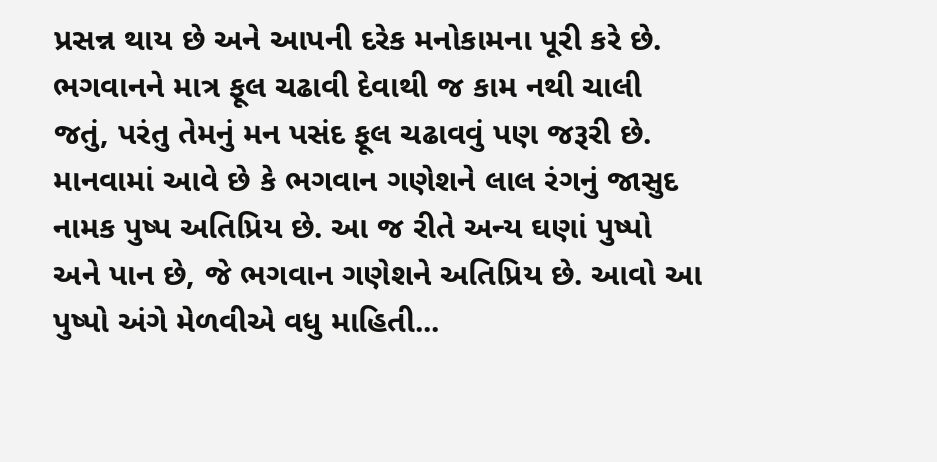પ્રસન્ન થાય છે અને આપની દરેક મનોકામના પૂરી કરે છે. ભગવાનને માત્ર ફૂલ ચઢાવી દેવાથી જ કામ નથી ચાલી જતું, પરંતુ તેમનું મન પસંદ ફૂલ ચઢાવવું પણ જરૂરી છે. માનવામાં આવે છે કે ભગવાન ગણેશને લાલ રંગનું જાસુદ નામક પુષ્પ અતિપ્રિય છે. આ જ રીતે અન્ય ઘણાં પુષ્પો અને પાન છે, જે ભગવાન ગણેશને અતિપ્રિય છે. આવો આ પુષ્પો અંગે મેળવીએ વધુ માહિતી...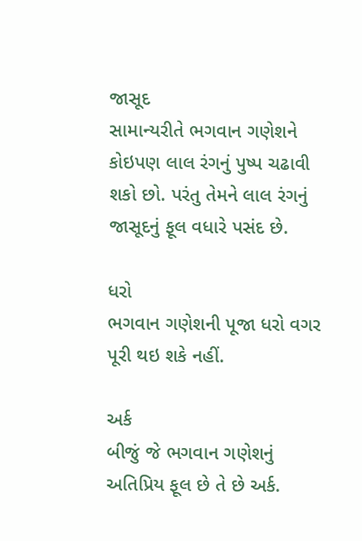જાસૂદ
સામાન્યરીતે ભગવાન ગણેશને કોઇપણ લાલ રંગનું પુષ્પ ચઢાવી શકો છો. પરંતુ તેમને લાલ રંગનું જાસૂદનું ફૂલ વધારે પસંદ છે.

ધરો
ભગવાન ગણેશની પૂજા ધરો વગર પૂરી થઇ શકે નહીં.

અર્ક
બીજું જે ભગવાન ગણેશનું અતિપ્રિય ફૂલ છે તે છે અર્ક.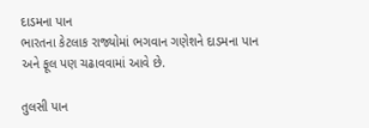દાડમના પાન
ભારતના કેટલાક રાજ્યોમાં ભગવાન ગણેશને દાડમના પાન અને ફૂલ પણ ચઢાવવામાં આવે છે.

તુલસી પાન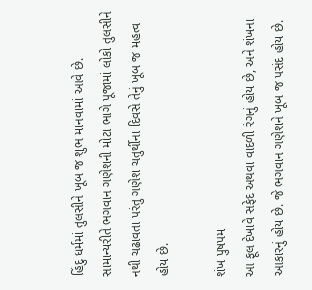હિંદુ ધર્મમાં તુલસીને ખૂબ જ શુભ માનવામાં આવે છે. સામાન્યરીતે ભગવાન ગણેશની મોટા ભાગે પૂજામાં લોકો તુલસીને નથી ચઢાવતા પરંતુ ગણેશ ચતુર્થીના દિવસે તેનું ખૂબ જ મહત્વ હોય છે.

શંખ પુષપમ
આ ફૂલ દેખાવે સફેદ અથવા વાદળી રંગનું હોય છે, અને શંખના આકારનું હોય છે. જે ભગવાન ગણેશને ખૂબ જ પસંદ હોય છે.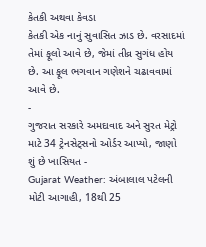કેતકી અથવા કેવડા
કેતકી એક નાનું સુવાસિત ઝાડ છે. વરસાદમાં તેમાં ફૂલો આવે છે, જેમાં તીવ્ર સુગંધ હોય છે. આ ફૂલ ભગવાન ગણેશને ચઢાવવામાં આવે છે.
-
ગુજરાત સરકારે અમદાવાદ અને સુરત મેટ્રો માટે 34 ટ્રેનસેટ્સનો ઓર્ડર આપ્યો, જાણો શું છે ખાસિયત -
Gujarat Weather: અંબાલાલ પટેલની મોટી આગાહી, 18થી 25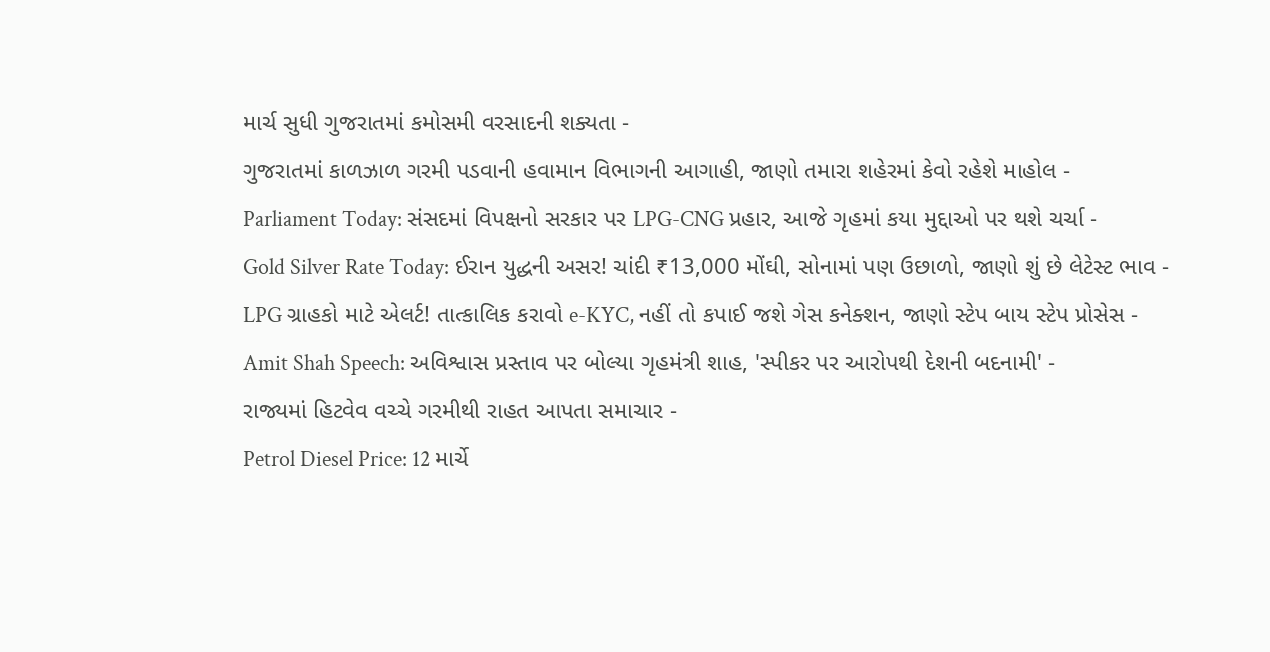માર્ચ સુધી ગુજરાતમાં કમોસમી વરસાદની શક્યતા -
ગુજરાતમાં કાળઝાળ ગરમી પડવાની હવામાન વિભાગની આગાહી, જાણો તમારા શહેરમાં કેવો રહેશે માહોલ -
Parliament Today: સંસદમાં વિપક્ષનો સરકાર પર LPG-CNG પ્રહાર, આજે ગૃહમાં કયા મુદ્દાઓ પર થશે ચર્ચા -
Gold Silver Rate Today: ઈરાન યુદ્ધની અસર! ચાંદી ₹13,000 મોંઘી, સોનામાં પણ ઉછાળો, જાણો શું છે લેટેસ્ટ ભાવ -
LPG ગ્રાહકો માટે એલર્ટ! તાત્કાલિક કરાવો e-KYC, નહીં તો કપાઈ જશે ગેસ કનેક્શન, જાણો સ્ટેપ બાય સ્ટેપ પ્રોસેસ -
Amit Shah Speech: અવિશ્વાસ પ્રસ્તાવ પર બોલ્યા ગૃહમંત્રી શાહ, 'સ્પીકર પર આરોપથી દેશની બદનામી' -
રાજ્યમાં હિટવેવ વચ્ચે ગરમીથી રાહત આપતા સમાચાર -
Petrol Diesel Price: 12 માર્ચે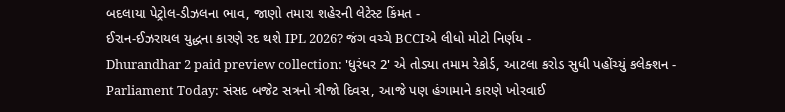બદલાયા પેટ્રોલ-ડીઝલના ભાવ, જાણો તમારા શહેરની લેટેસ્ટ કિંમત -
ઈરાન-ઈઝરાયલ યુદ્ધના કારણે રદ થશે IPL 2026? જંગ વચ્ચે BCCIએ લીધો મોટો નિર્ણય -
Dhurandhar 2 paid preview collection: 'ધુરંધર 2' એ તોડ્યા તમામ રેકોર્ડ, આટલા કરોડ સુધી પહોંચ્યું કલેક્શન -
Parliament Today: સંસદ બજેટ સત્રનો ત્રીજો દિવસ, આજે પણ હંગામાને કારણે ખોરવાઈ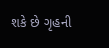શકે છે ગૃહની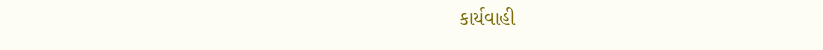કાર્યવાહી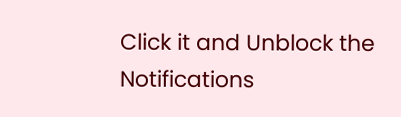Click it and Unblock the Notifications